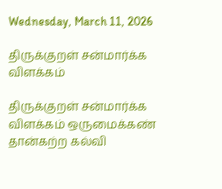Wednesday, March 11, 2026

திருக்குறள் சன்மார்க்க விளக்கம்

திருக்குறள் சன்மார்க்க விளக்கம் ஒருமைக்கண் தான்கற்ற கல்வி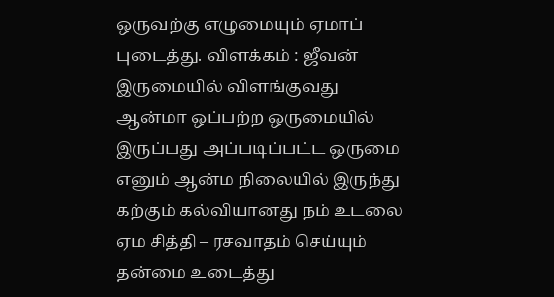ஒருவற்கு எழுமையும் ஏமாப் புடைத்து. விளக்கம் : ஜீவன் இருமையில் விளங்குவது ஆன்மா ஒப்பற்ற ஒருமையில் இருப்பது அப்படிப்பட்ட ஒருமை எனும் ஆன்ம நிலையில் இருந்து கற்கும் கல்வியானது நம் உடலை ஏம சித்தி – ரசவாதம் செய்யும் தன்மை உடைத்து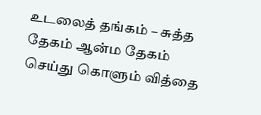உடலைத் தங்கம் – சுத்த தேகம் ஆன்ம தேகம் செய்து கொளும் வித்தை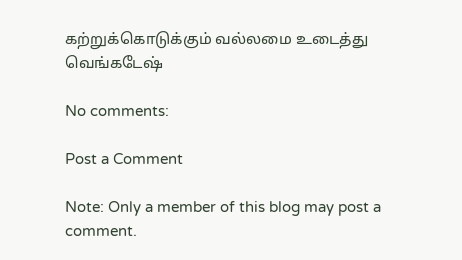கற்றுக்கொடுக்கும் வல்லமை உடைத்து வெங்கடேஷ்

No comments:

Post a Comment

Note: Only a member of this blog may post a comment.